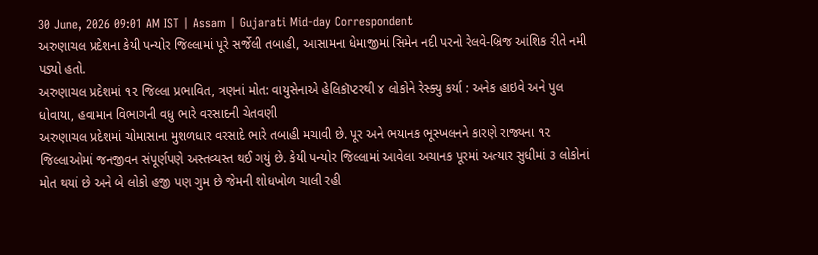30 June, 2026 09:01 AM IST | Assam | Gujarati Mid-day Correspondent
અરુણાચલ પ્રદેશના કેયી પન્યોર જિલ્લામાં પૂરે સર્જેલી તબાહી, આસામના ધેમાજીમાં સિમેન નદી પરનો રેલવે-બ્રિજ આંશિક રીતે નમી પડ્યો હતો.
અરુણાચલ પ્રદેશમાં ૧૨ જિલ્લા પ્રભાવિત, ત્રણનાં મોત: વાયુસેનાએ હેલિકૉપ્ટરથી ૪ લોકોને રેસ્ક્યુ કર્યા : અનેક હાઇવે અને પુલ ધોવાયા, હવામાન વિભાગની વધુ ભારે વરસાદની ચેતવણી
અરુણાચલ પ્રદેશમાં ચોમાસાના મુશળધાર વરસાદે ભારે તબાહી મચાવી છે. પૂર અને ભયાનક ભૂસ્ખલનને કારણે રાજ્યના ૧૨ જિલ્લાઓમાં જનજીવન સંપૂર્ણપણે અસ્તવ્યસ્ત થઈ ગયું છે. કેયી પન્યોર જિલ્લામાં આવેલા અચાનક પૂરમાં અત્યાર સુધીમાં ૩ લોકોનાં મોત થયાં છે અને બે લોકો હજી પણ ગુમ છે જેમની શોધખોળ ચાલી રહી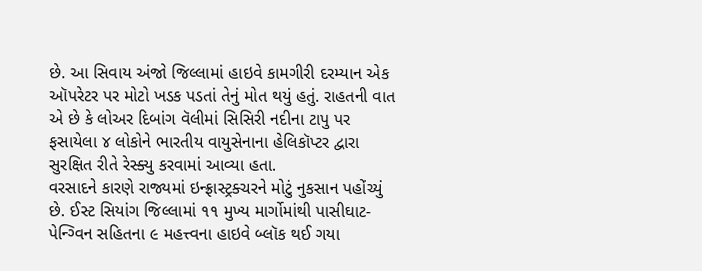છે. આ સિવાય અંજો જિલ્લામાં હાઇવે કામગીરી દરમ્યાન એક ઑપરેટર પર મોટો ખડક પડતાં તેનું મોત થયું હતું. રાહતની વાત એ છે કે લોઅર દિબાંગ વૅલીમાં સિસિરી નદીના ટાપુ પર ફસાયેલા ૪ લોકોને ભારતીય વાયુસેનાના હેલિકૉપ્ટર દ્વારા સુરક્ષિત રીતે રેસ્ક્યુ કરવામાં આવ્યા હતા.
વરસાદને કારણે રાજ્યમાં ઇન્ફ્રાસ્ટ્રક્ચરને મોટું નુકસાન પહોંચ્યું છે. ઈસ્ટ સિયાંગ જિલ્લામાં ૧૧ મુખ્ય માર્ગોમાંથી પાસીઘાટ-પેન્ગ્વિન સહિતના ૯ મહત્ત્વના હાઇવે બ્લૉક થઈ ગયા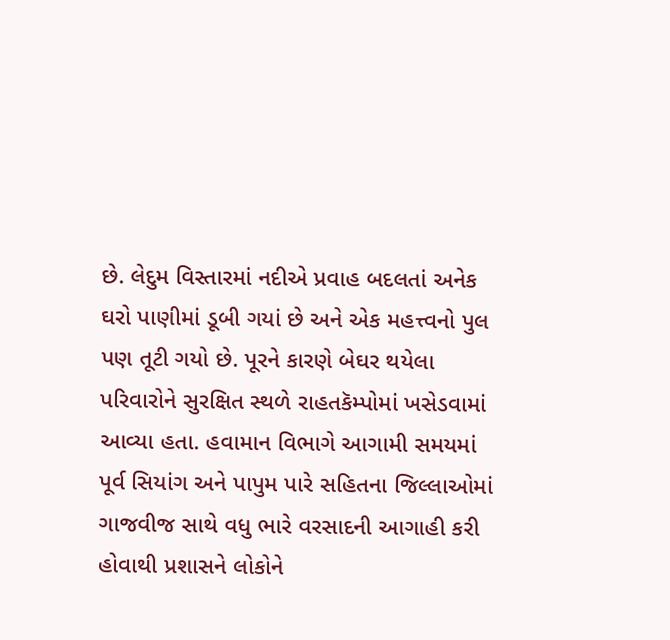છે. લેદુમ વિસ્તારમાં નદીએ પ્રવાહ બદલતાં અનેક ઘરો પાણીમાં ડૂબી ગયાં છે અને એક મહત્ત્વનો પુલ પણ તૂટી ગયો છે. પૂરને કારણે બેઘર થયેલા પરિવારોને સુરક્ષિત સ્થળે રાહતકૅમ્પોમાં ખસેડવામાં આવ્યા હતા. હવામાન વિભાગે આગામી સમયમાં પૂર્વ સિયાંગ અને પાપુમ પારે સહિતના જિલ્લાઓમાં ગાજવીજ સાથે વધુ ભારે વરસાદની આગાહી કરી હોવાથી પ્રશાસને લોકોને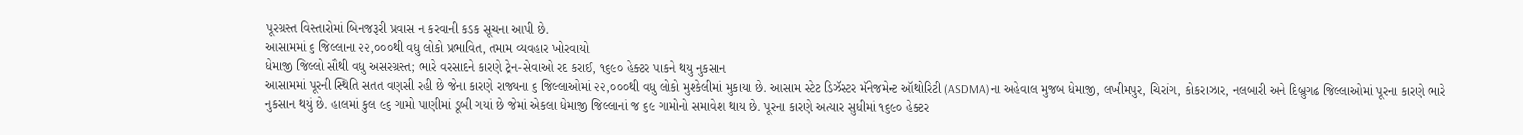પૂરગ્રસ્ત વિસ્તારોમાં બિનજરૂરી પ્રવાસ ન કરવાની કડક સૂચના આપી છે.
આસામમાં ૬ જિલ્લાના ૨૨,૦૦૦થી વધુ લોકો પ્રભાવિત, તમામ વ્યવહાર ખોરવાયો
ધેમાજી જિલ્લો સૌથી વધુ અસરગ્રસ્ત; ભારે વરસાદને કારણે ટ્રેન-સેવાઓ રદ કરાઈ, ૧૬૯૦ હેક્ટર પાકને થયુ નુકસાન
આસામમાં પૂરની સ્થિતિ સતત વણસી રહી છે જેના કારણે રાજ્યના ૬ જિલ્લાઓમાં ૨૨,૦૦૦થી વધુ લોકો મુશ્કેલીમાં મુકાયા છે. આસામ સ્ટેટ ડિઝૅસ્ટર મૅનેજમેન્ટ ઑથોરિટી (ASDMA)ના અહેવાલ મુજબ ધેમાજી, લખીમપુર, ચિરાંગ, કોકરાઝાર, નલબારી અને દિબ્રુગઢ જિલ્લાઓમાં પૂરના કારણે ભારે નુકસાન થયું છે. હાલમાં કુલ ૯૬ ગામો પાણીમાં ડૂબી ગયાં છે જેમાં એકલા ધેમાજી જિલ્લાનાં જ ૬૯ ગામોનો સમાવેશ થાય છે. પૂરના કારણે અત્યાર સુધીમાં ૧૬૯૦ હેક્ટર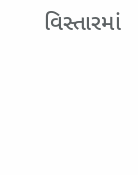વિસ્તારમાં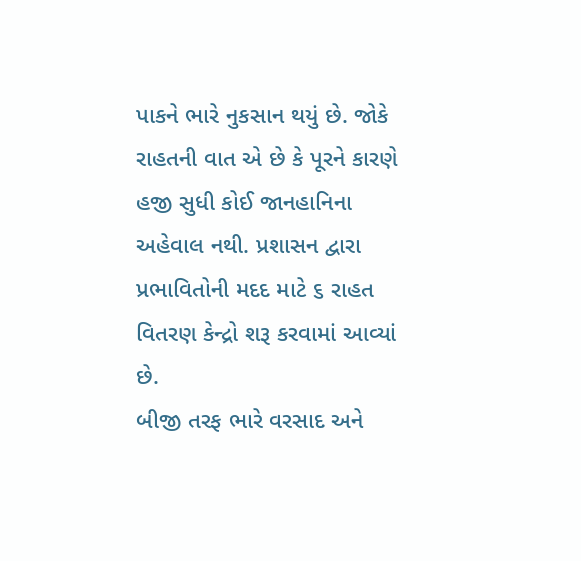પાકને ભારે નુકસાન થયું છે. જોકે રાહતની વાત એ છે કે પૂરને કારણે હજી સુધી કોઈ જાનહાનિના અહેવાલ નથી. પ્રશાસન દ્વારા પ્રભાવિતોની મદદ માટે ૬ રાહત વિતરણ કેન્દ્રો શરૂ કરવામાં આવ્યાં છે.
બીજી તરફ ભારે વરસાદ અને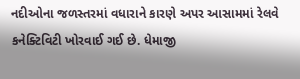નદીઓના જળસ્તરમાં વધારાને કારણે અપર આસામમાં રેલવે કનેક્ટિવિટી ખોરવાઈ ગઈ છે. ધેમાજી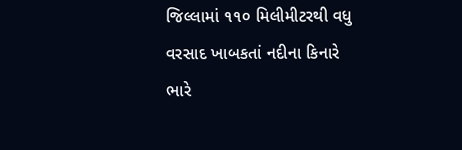જિલ્લામાં ૧૧૦ મિલીમીટરથી વધુ વરસાદ ખાબકતાં નદીના કિનારે ભારે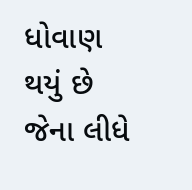ધોવાણ થયું છે જેના લીધે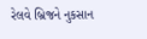રેલવે બ્રિજને નુકસાન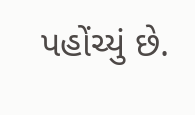પહોંચ્યું છે.